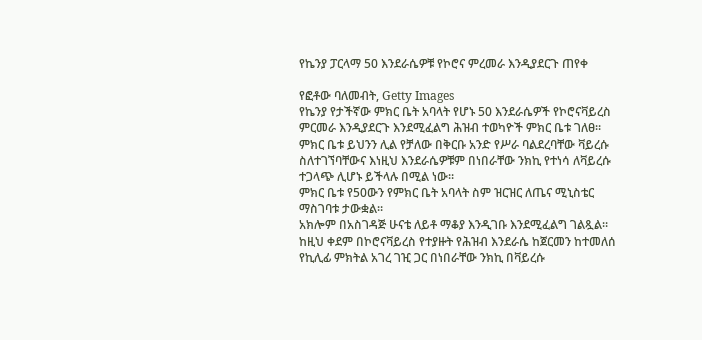የኬንያ ፓርላማ 50 እንደራሴዎቹ የኮሮና ምረመራ እንዲያደርጉ ጠየቀ

የፎቶው ባለመብት, Getty Images
የኬንያ የታችኛው ምክር ቤት አባላት የሆኑ 50 እንደራሴዎች የኮሮናቫይረስ ምርመራ እንዲያደርጉ እንደሚፈልግ ሕዝብ ተወካዮች ምክር ቤቱ ገለፀ።
ምክር ቤቱ ይህንን ሊል የቻለው በቅርቡ አንድ የሥራ ባልደረባቸው ቫይረሱ ስለተገኘባቸውና እነዚህ እንደራሴዎቹም በነበራቸው ንክኪ የተነሳ ለቫይረሱ ተጋላጭ ሊሆኑ ይችላሉ በሚል ነው።
ምክር ቤቱ የ50ውን የምክር ቤት አባላት ስም ዝርዝር ለጤና ሚኒስቴር ማስገባቱ ታውቋል።
አክሎም በአስገዳጅ ሁናቴ ለይቶ ማቆያ እንዲገቡ እንደሚፈልግ ገልጿል።
ከዚህ ቀደም በኮሮናቫይረስ የተያዙት የሕዝብ እንደራሴ ከጀርመን ከተመለሰ የኪሊፊ ምክትል አገረ ገዢ ጋር በነበራቸው ንክኪ በቫይረሱ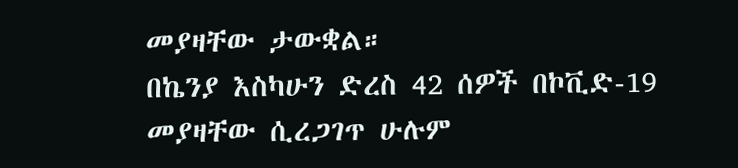መያዛቸው ታውቋል።
በኬንያ እስካሁን ድረስ 42 ሰዎች በኮቪድ-19 መያዛቸው ሲረጋገጥ ሁሉም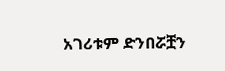አገሪቱም ድንበሯቿን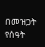በመዝጋት የሰዓት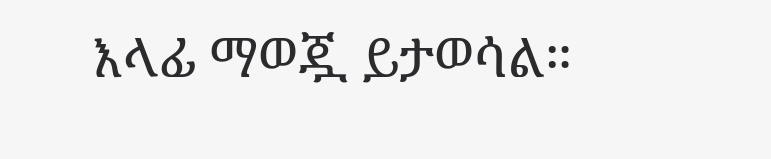እላፊ ማወጇ ይታወሳል።